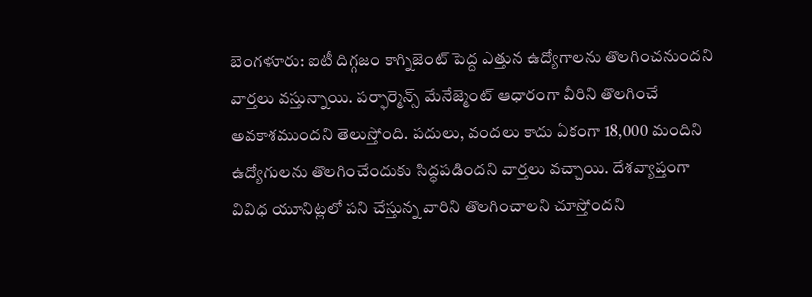బెంగళూరు: ఐటీ దిగ్గజం కాగ్నిజెంట్ పెద్ద ఎత్తున ఉద్యోగాలను తొలగించనుందని వార్తలు వస్తున్నాయి. పర్ఫార్మెన్స్ మేనేజ్మెంట్ ఆధారంగా వీరిని తొలగించే అవకాశముందని తెలుస్తోంది. పదులు, వందలు కాదు ఏకంగా 18,000 మందిని ఉద్యోగులను తొలగించేందుకు సిద్ధపడిందని వార్తలు వచ్చాయి. దేశవ్యాప్తంగా వివిధ యూనిట్లలో పని చేస్తున్న వారిని తొలగించాలని చూస్తోందని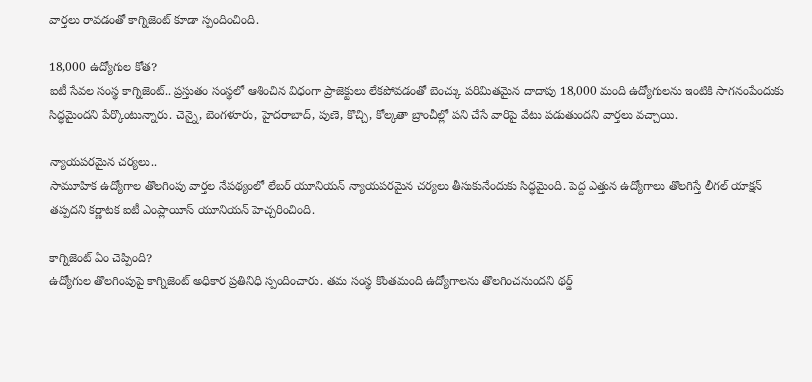వార్తలు రావడంతో కాగ్నిజెంట్ కూడా స్పందించింది.

18,000 ఉద్యోగుల కోత?
ఐటీ సేవల సంస్థ కాగ్నిజెంట్.. ప్రస్తుతం సంస్థలో ఆశించిన విధంగా ప్రాజెక్టులు లేకపోవడంతో బెంచ్కు పరిమితమైన దాదాపు 18,000 మంది ఉద్యోగులను ఇంటికి సాగనంపేందుకు సిద్ధమైందని పేర్కొంటున్నారు. చెన్నై, బెంగళూరు, హైదరాబాద్, పుణె, కొచ్చి, కోల్కతా బ్రాంచీల్లో పని చేసే వారిపై వేటు పడుతుందని వార్తలు వచ్చాయి.

న్యాయపరమైన చర్యలు..
సామూహిక ఉద్యోగాల తొలగింపు వార్తల నేపథ్యంలో లేబర్ యూనియన్ న్యాయపరమైన చర్యలు తీసుకునేందుకు సిద్ధమైంది. పెద్ద ఎత్తున ఉద్యోగాలు తొలగిస్తే లీగల్ యాక్షన్ తప్పదని కర్ణాటక ఐటీ ఎంప్లాయీస్ యూనియన్ హెచ్చరించింది.

కాగ్నిజెంట్ ఏం చెప్పింది?
ఉద్యోగుల తొలగింపుపై కాగ్నిజెంట్ అధికార ప్రతినిధి స్పందించారు. తమ సంస్థ కొంతమంది ఉద్యోగాలను తొలగించనుందని థర్డ్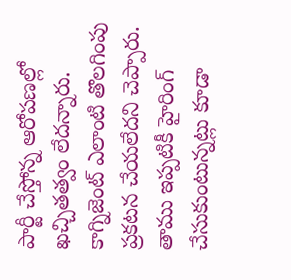పార్టీ చేస్తోన్న ఆరోపణల్లో ఖచ్చితత్వం లేదన్నారు. కాగ్నిజెంట్ ఎలాంటి తొలగింపు ప్రకటన చేయలేదని చెప్పారు. తాము ఇప్పటికీ హైరింగ్ చేసుకుంటున్నట్లు కూడా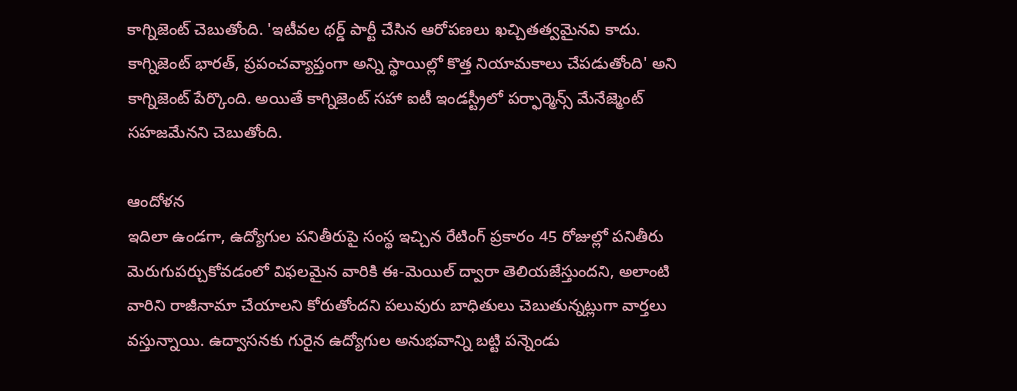కాగ్నిజెంట్ చెబుతోంది. 'ఇటీవల థర్డ్ పార్టీ చేసిన ఆరోపణలు ఖచ్చితత్వమైనవి కాదు. కాగ్నిజెంట్ భారత్, ప్రపంచవ్యాప్తంగా అన్ని స్థాయిల్లో కొత్త నియామకాలు చేపడుతోంది' అని కాగ్నిజెంట్ పేర్కొంది. అయితే కాగ్నిజెంట్ సహా ఐటీ ఇండస్ట్రీలో పర్ఫార్మెన్స్ మేనేజ్మెంట్ సహజమేనని చెబుతోంది.

ఆందోళన
ఇదిలా ఉండగా, ఉద్యోగుల పనితీరుపై సంస్థ ఇచ్చిన రేటింగ్ ప్రకారం 45 రోజుల్లో పనితీరు మెరుగుపర్చుకోవడంలో విఫలమైన వారికి ఈ-మెయిల్ ద్వారా తెలియజేస్తుందని, అలాంటి వారిని రాజీనామా చేయాలని కోరుతోందని పలువురు బాధితులు చెబుతున్నట్లుగా వార్తలు వస్తున్నాయి. ఉద్వాసనకు గురైన ఉద్యోగుల అనుభవాన్ని బట్టి పన్నెండు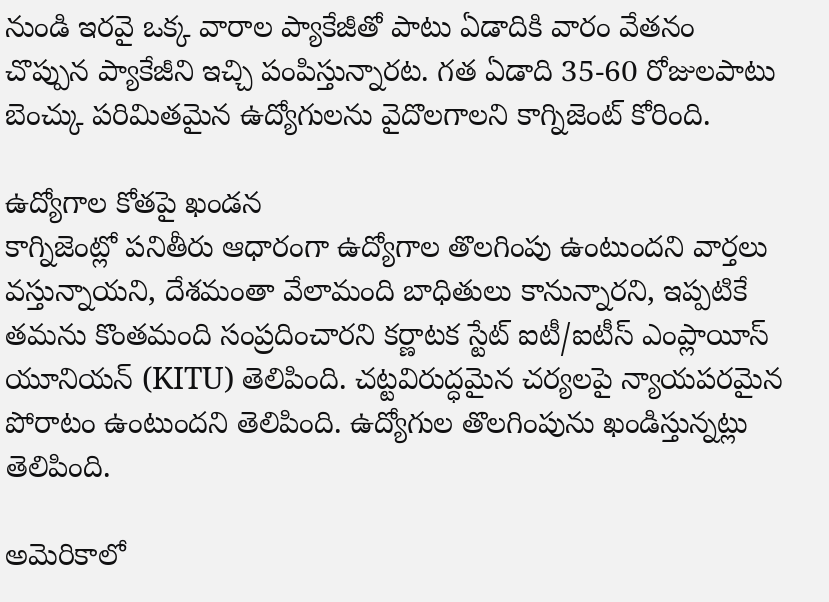నుండి ఇరవై ఒక్క వారాల ప్యాకేజీతో పాటు ఏడాదికి వారం వేతనం చొప్పున ప్యాకేజీని ఇచ్చి పంపిస్తున్నారట. గత ఏడాది 35-60 రోజులపాటు బెంచ్కు పరిమితమైన ఉద్యోగులను వైదొలగాలని కాగ్నిజెంట్ కోరింది.

ఉద్యోగాల కోతపై ఖండన
కాగ్నిజెంట్లో పనితీరు ఆధారంగా ఉద్యోగాల తొలగింపు ఉంటుందని వార్తలు వస్తున్నాయని, దేశమంతా వేలామంది బాధితులు కానున్నారని, ఇప్పటికే తమను కొంతమంది సంప్రదించారని కర్ణాటక స్టేట్ ఐటీ/ఐటీస్ ఎంప్లాయీస్ యూనియన్ (KITU) తెలిపింది. చట్టవిరుద్ధమైన చర్యలపై న్యాయపరమైన పోరాటం ఉంటుందని తెలిపింది. ఉద్యోగుల తొలగింపును ఖండిస్తున్నట్లు తెలిపింది.

అమెరికాలో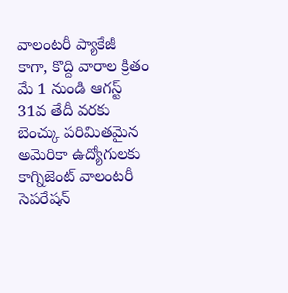వాలంటరీ ప్యాకేజీ
కాగా, కొద్ది వారాల క్రితం మే 1 నుండి ఆగస్ట్ 31వ తేదీ వరకు బెంచ్కు పరిమితమైన అమెరికా ఉద్యోగులకు కాగ్నిజెంట్ వాలంటరీ సెపరేషన్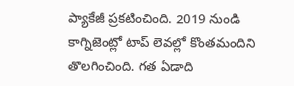ప్యాకేజీ ప్రకటించింది. 2019 నుండి కాగ్నిజెంట్లో టాప్ లెవల్లో కొంతమందిని తొలగించింది. గత ఏడాది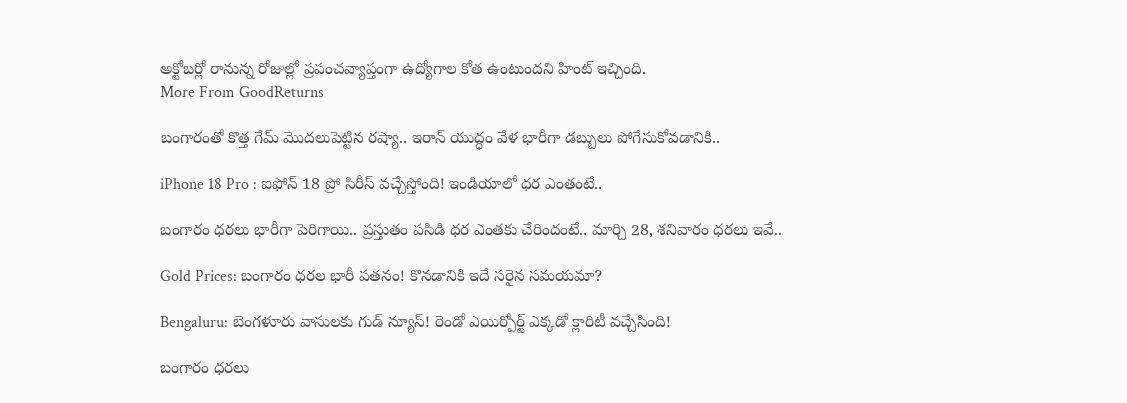అక్టోబర్లో రానున్న రోజుల్లో ప్రపంచవ్యాప్తంగా ఉద్యోగాల కోత ఉంటుందని హింట్ ఇచ్చింది.
More From GoodReturns

బంగారంతో కొత్త గేమ్ మొదలుపెట్టిన రష్యా.. ఇరాన్ యుద్ధం వేళ భారీగా డబ్బులు పోగేసుకోవడానికి..

iPhone 18 Pro : ఐఫోన్ 18 ప్రో సిరీస్ వచ్చేస్తోంది! ఇండియాలో ధర ఎంతంటే..

బంగారం ధరలు భారీగా పెరిగాయి.. ప్రస్తుతం పసిడి ధర ఎంతకు చేరిందంటే.. మార్చి 28, శనివారం ధరలు ఇవే..

Gold Prices: బంగారం ధరల భారీ పతనం! కొనడానికి ఇదే సరైన సమయమా?

Bengaluru: బెంగళూరు వాసులకు గుడ్ న్యూస్! రెండో ఎయిర్పోర్ట్ ఎక్కడో క్లారిటీ వచ్చేసింది!

బంగారం ధరలు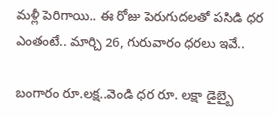మళ్లీ పెరిగాయి.. ఈ రోజు పెరుగుదలతో పసిడి ధర ఎంతంటే.. మార్చి 26, గురువారం ధరలు ఇవే..

బంగారం రూ.లక్ష..వెండి ధర రూ. లక్షా డైబ్బై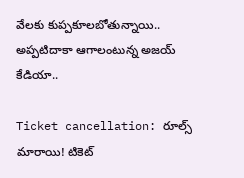వేలకు కుప్పకూలబోతున్నాయి.. అప్పటిదాకా ఆగాలంటున్న అజయ్ కేడియా..

Ticket cancellation: రూల్స్ మారాయి! టికెట్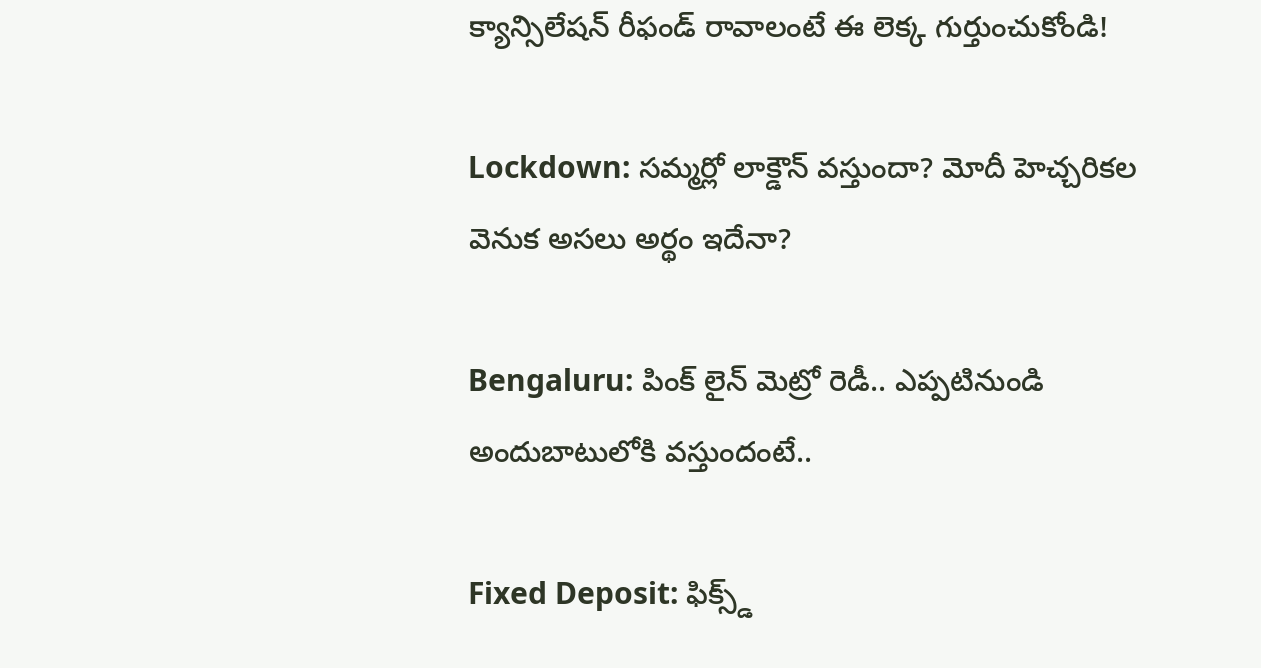క్యాన్సిలేషన్ రీఫండ్ రావాలంటే ఈ లెక్క గుర్తుంచుకోండి!

Lockdown: సమ్మర్లో లాక్డౌన్ వస్తుందా? మోదీ హెచ్చరికల వెనుక అసలు అర్థం ఇదేనా?

Bengaluru: పింక్ లైన్ మెట్రో రెడీ.. ఎప్పటినుండి అందుబాటులోకి వస్తుందంటే..

Fixed Deposit: ఫిక్స్డ్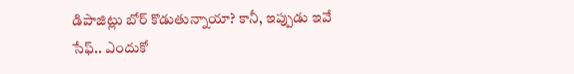డిపాజిట్లు బోర్ కొడుతున్నాయా? కానీ, ఇప్పుడు ఇవే సేఫ్.. ఎందుకో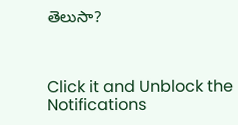తెలుసా?



Click it and Unblock the Notifications